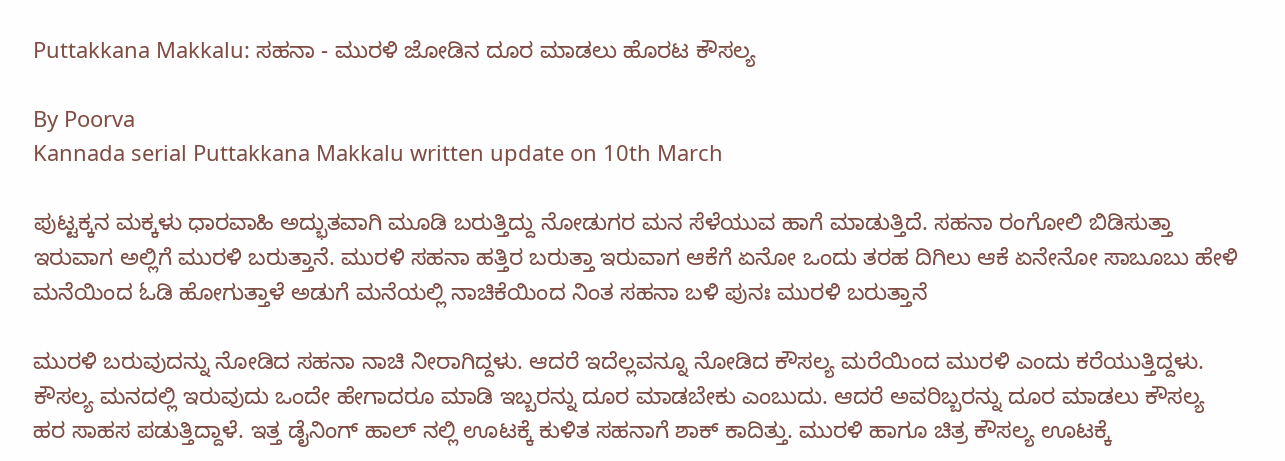Puttakkana Makkalu: ಸಹನಾ - ಮುರಳಿ ಜೋಡಿನ ದೂರ ಮಾಡಲು ಹೊರಟ ಕೌಸಲ್ಯ

By Poorva
Kannada serial Puttakkana Makkalu written update on 10th March

ಪುಟ್ಟಕ್ಕನ ಮಕ್ಕಳು ಧಾರವಾಹಿ ಅದ್ಭುತವಾಗಿ ಮೂಡಿ ಬರುತ್ತಿದ್ದು ನೋಡುಗರ ಮನ ಸೆಳೆಯುವ ಹಾಗೆ ಮಾಡುತ್ತಿದೆ. ಸಹನಾ ರಂಗೋಲಿ ಬಿಡಿಸುತ್ತಾ ಇರುವಾಗ ಅಲ್ಲಿಗೆ ಮುರಳಿ ಬರುತ್ತಾನೆ. ಮುರಳಿ ಸಹನಾ ಹತ್ತಿರ ಬರುತ್ತಾ ಇರುವಾಗ ಆಕೆಗೆ ಏನೋ ಒಂದು ತರಹ ದಿಗಿಲು ಆಕೆ ಏನೇನೋ ಸಾಬೂಬು ಹೇಳಿ ಮನೆಯಿಂದ ಓಡಿ ಹೋಗುತ್ತಾಳೆ ಅಡುಗೆ ಮನೆಯಲ್ಲಿ ನಾಚಿಕೆಯಿಂದ ನಿಂತ ಸಹನಾ ಬಳಿ ಪುನಃ ಮುರಳಿ ಬರುತ್ತಾನೆ

ಮುರಳಿ ಬರುವುದನ್ನು ನೋಡಿದ ಸಹನಾ ನಾಚಿ ನೀರಾಗಿದ್ದಳು. ಆದರೆ ಇದೆಲ್ಲವನ್ನೂ ನೋಡಿದ ಕೌಸಲ್ಯ ಮರೆಯಿಂದ ಮುರಳಿ ಎಂದು ಕರೆಯುತ್ತಿದ್ದಳು. ಕೌಸಲ್ಯ ಮನದಲ್ಲಿ ಇರುವುದು ಒಂದೇ ಹೇಗಾದರೂ ಮಾಡಿ ಇಬ್ಬರನ್ನು ದೂರ ಮಾಡಬೇಕು ಎಂಬುದು. ಆದರೆ ಅವರಿಬ್ಬರನ್ನು ದೂರ ಮಾಡಲು ಕೌಸಲ್ಯ ಹರ ಸಾಹಸ ಪಡುತ್ತಿದ್ದಾಳೆ. ಇತ್ತ ಡೈನಿಂಗ್ ಹಾಲ್ ನಲ್ಲಿ ಊಟಕ್ಕೆ ಕುಳಿತ ಸಹನಾಗೆ ಶಾಕ್ ಕಾದಿತ್ತು. ಮುರಳಿ ಹಾಗೂ ಚಿತ್ರ ಕೌಸಲ್ಯ ಊಟಕ್ಕೆ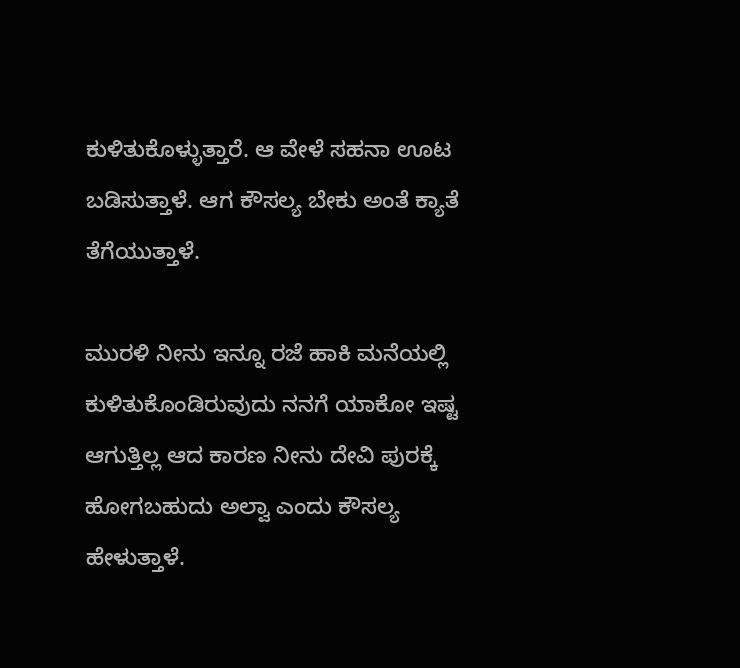ಕುಳಿತುಕೊಳ್ಳುತ್ತಾರೆ. ಆ ವೇಳೆ ಸಹನಾ ಊಟ ಬಡಿಸುತ್ತಾಳೆ. ಆಗ ಕೌಸಲ್ಯ ಬೇಕು ಅಂತೆ ಕ್ಯಾತೆ ತೆಗೆಯುತ್ತಾಳೆ.

ಮುರಳಿ ನೀನು ಇನ್ನೂ ರಜೆ ಹಾಕಿ ಮನೆಯಲ್ಲಿ ಕುಳಿತುಕೊಂಡಿರುವುದು ನನಗೆ ಯಾಕೋ ಇಷ್ಟ ಆಗುತ್ತಿಲ್ಲ ಆದ ಕಾರಣ ನೀನು ದೇವಿ ಪುರಕ್ಕೆ ಹೋಗಬಹುದು ಅಲ್ವಾ ಎಂದು ಕೌಸಲ್ಯ ಹೇಳುತ್ತಾಳೆ.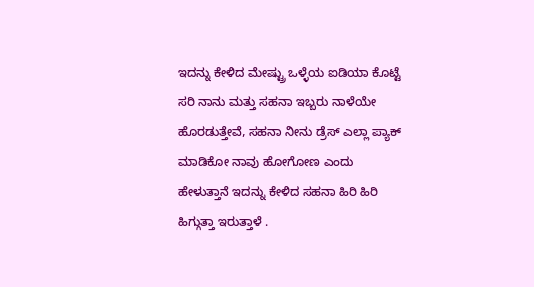ಇದನ್ನು ಕೇಳಿದ ಮೇಷ್ಟ್ರು ಒಳ್ಳೆಯ ಐಡಿಯಾ ಕೊಟ್ಟೆ ಸರಿ ನಾನು ಮತ್ತು ಸಹನಾ ಇಬ್ಬರು ನಾಳೆಯೇ ಹೊರಡುತ್ತೇವೆ, ಸಹನಾ ನೀನು ಡ್ರೆಸ್ ಎಲ್ಲಾ ಪ್ಯಾಕ್ ಮಾಡಿಕೋ ನಾವು ಹೋಗೋಣ ಎಂದು ಹೇಳುತ್ತಾನೆ ಇದನ್ನು ಕೇಳಿದ ಸಹನಾ ಹಿರಿ ಹಿರಿ ಹಿಗ್ಗುತ್ತಾ ಇರುತ್ತಾಳೆ .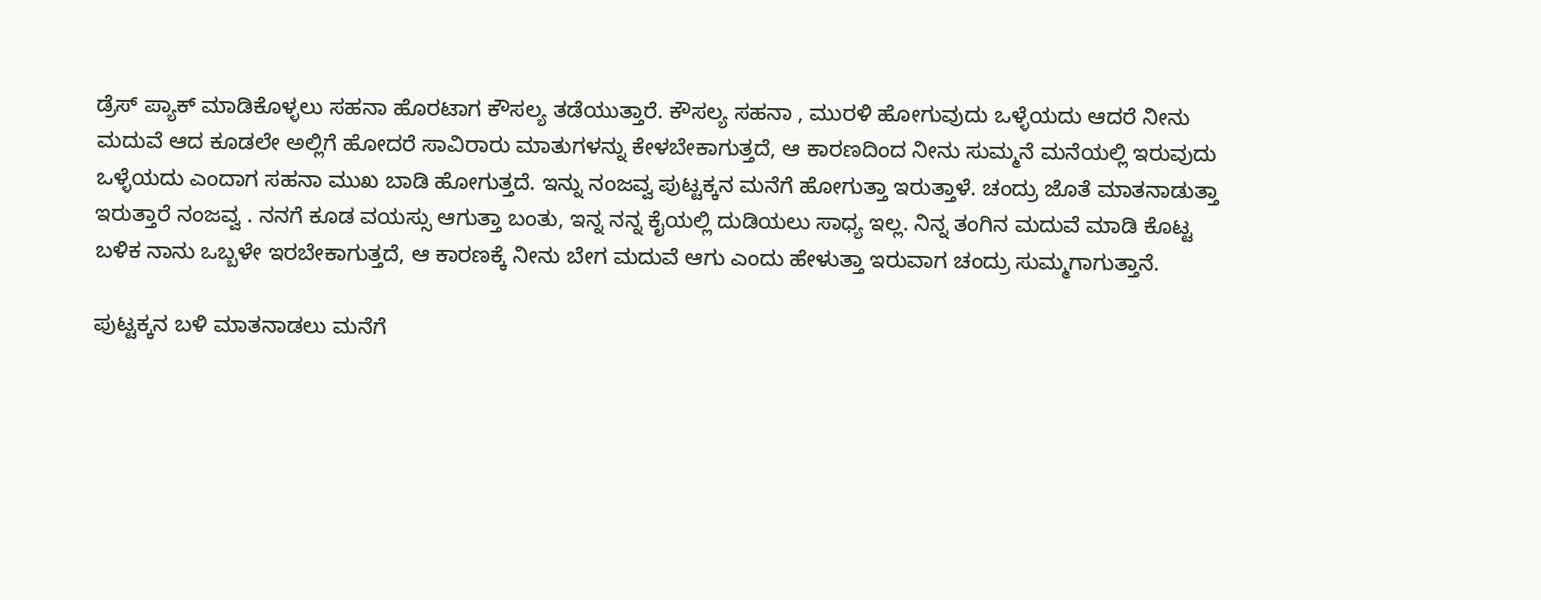ಡ್ರೆಸ್ ಪ್ಯಾಕ್ ಮಾಡಿಕೊಳ್ಳಲು ಸಹನಾ ಹೊರಟಾಗ ಕೌಸಲ್ಯ ತಡೆಯುತ್ತಾರೆ. ಕೌಸಲ್ಯ ಸಹನಾ , ಮುರಳಿ ಹೋಗುವುದು ಒಳ್ಳೆಯದು ಆದರೆ ನೀನು ಮದುವೆ ಆದ ಕೂಡಲೇ ಅಲ್ಲಿಗೆ ಹೋದರೆ ಸಾವಿರಾರು ಮಾತುಗಳನ್ನು ಕೇಳಬೇಕಾಗುತ್ತದೆ, ಆ ಕಾರಣದಿಂದ ನೀನು ಸುಮ್ಮನೆ ಮನೆಯಲ್ಲಿ ಇರುವುದು ಒಳ್ಳೆಯದು ಎಂದಾಗ ಸಹನಾ ಮುಖ ಬಾಡಿ ಹೋಗುತ್ತದೆ. ಇನ್ನು ನಂಜವ್ವ ಪುಟ್ಟಕ್ಕನ ಮನೆಗೆ ಹೋಗುತ್ತಾ ಇರುತ್ತಾಳೆ. ಚಂದ್ರು ಜೊತೆ ಮಾತನಾಡುತ್ತಾ ಇರುತ್ತಾರೆ ನಂಜವ್ವ . ನನಗೆ ಕೂಡ ವಯಸ್ಸು ಆಗುತ್ತಾ ಬಂತು, ಇನ್ನ ನನ್ನ ಕೈಯಲ್ಲಿ ದುಡಿಯಲು ಸಾಧ್ಯ ಇಲ್ಲ. ನಿನ್ನ ತಂಗಿನ ಮದುವೆ ಮಾಡಿ ಕೊಟ್ಟ ಬಳಿಕ ನಾನು ಒಬ್ಬಳೇ ಇರಬೇಕಾಗುತ್ತದೆ, ಆ ಕಾರಣಕ್ಕೆ ನೀನು ಬೇಗ ಮದುವೆ ಆಗು ಎಂದು ಹೇಳುತ್ತಾ ಇರುವಾಗ ಚಂದ್ರು ಸುಮ್ಮಗಾಗುತ್ತಾನೆ.

ಪುಟ್ಟಕ್ಕನ ಬಳಿ ಮಾತನಾಡಲು ಮನೆಗೆ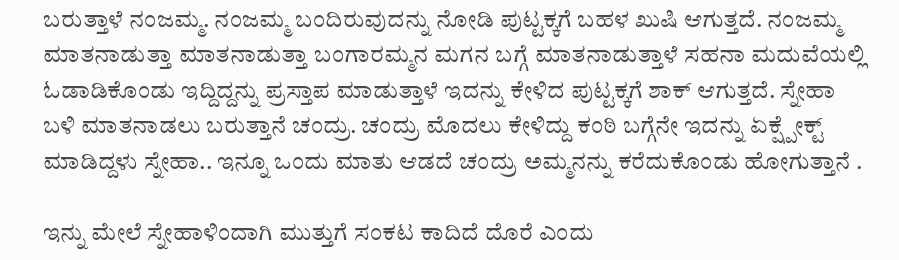ಬರುತ್ತಾಳೆ ನಂಜಮ್ಮ. ನಂಜಮ್ಮ ಬಂದಿರುವುದನ್ನು ನೋಡಿ ಪುಟ್ಟಕ್ಕಗೆ ಬಹಳ ಖುಷಿ ಆಗುತ್ತದೆ. ನಂಜಮ್ಮ ಮಾತನಾಡುತ್ತಾ ಮಾತನಾಡುತ್ತಾ ಬಂಗಾರಮ್ಮನ ಮಗನ ಬಗ್ಗೆ ಮಾತನಾಡುತ್ತಾಳೆ ಸಹನಾ ಮದುವೆಯಲ್ಲಿ ಓಡಾಡಿಕೊಂಡು ಇದ್ದಿದ್ದನ್ನು ಪ್ರಸ್ತಾಪ ಮಾಡುತ್ತಾಳೆ ಇದನ್ನು ಕೇಳಿದ ಪುಟ್ಟಕ್ಕಗೆ ಶಾಕ್ ಆಗುತ್ತದೆ. ಸ್ನೇಹಾ ಬಳಿ ಮಾತನಾಡಲು ಬರುತ್ತಾನೆ ಚಂದ್ರು. ಚಂದ್ರು ಮೊದಲು ಕೇಳಿದ್ದು ಕಂಠಿ ಬಗ್ಗೆನೇ ಇದನ್ನು ಏಕ್ಷ್ಪೇಕ್ಟ್ ಮಾಡಿದ್ದಳು ಸ್ನೇಹಾ.. ಇನ್ನೂ ಒಂದು ಮಾತು ಆಡದೆ ಚಂದ್ರು ಅಮ್ಮನನ್ನು ಕರೆದುಕೊಂಡು ಹೋಗುತ್ತಾನೆ .

ಇನ್ನು ಮೇಲೆ ಸ್ನೇಹಾಳಿಂದಾಗಿ ಮುತ್ತುಗೆ ಸಂಕಟ ಕಾದಿದೆ ದೊರೆ ಎಂದು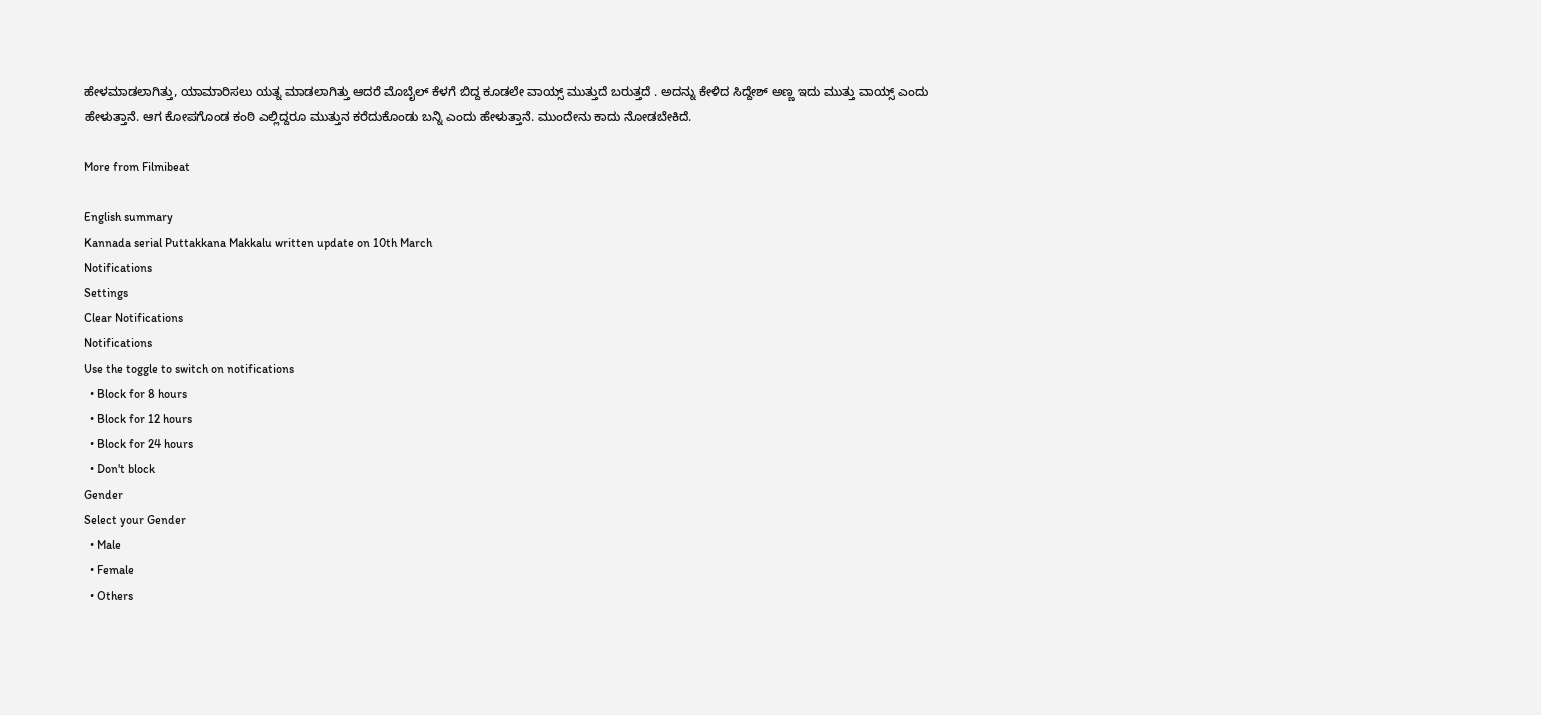ಹೇಳಮಾಡಲಾಗಿತ್ತು, ಯಾಮಾರಿಸಲು ಯತ್ನ ಮಾಡಲಾಗಿತ್ತು ಆದರೆ ಮೊಬೈಲ್ ಕೆಳಗೆ ಬಿದ್ದ ಕೂಡಲೇ ವಾಯ್ಸ್ ಮುತ್ತುದೆ ಬರುತ್ತದೆ . ಅದನ್ನು ಕೇಳಿದ ಸಿದ್ದೇಶ್ ಅಣ್ಣ ಇದು ಮುತ್ತು ವಾಯ್ಸ್ ಎಂದು ಹೇಳುತ್ತಾನೆ. ಆಗ ಕೋಪಗೊಂಡ ಕಂಠಿ ಎಲ್ಲಿದ್ದರೂ ಮುತ್ತುನ ಕರೆದುಕೊಂಡು ಬನ್ನಿ ಎಂದು ಹೇಳುತ್ತಾನೆ. ಮುಂದೇನು ಕಾದು ನೋಡಬೇಕಿದೆ.

More from Filmibeat

English summary
Kannada serial Puttakkana Makkalu written update on 10th March
Notifications
Settings
Clear Notifications
Notifications
Use the toggle to switch on notifications
  • Block for 8 hours
  • Block for 12 hours
  • Block for 24 hours
  • Don't block
Gender
Select your Gender
  • Male
  • Female
  • Others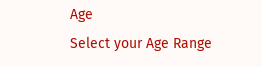Age
Select your Age Range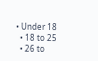• Under 18
  • 18 to 25
  • 26 to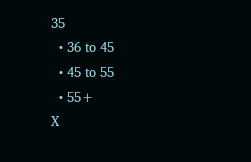35
  • 36 to 45
  • 45 to 55
  • 55+
X